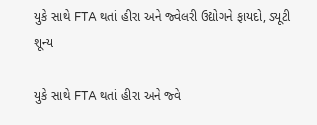યુકે સાથે FTA થતાં હીરા અને જ્વેલરી ઉદ્યોગને ફાયદો, ડ્યૂટી શૂન્ય

યુકે સાથે FTA થતાં હીરા અને જ્વે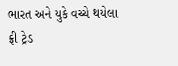ભારત અને યુકે વચ્ચે થયેલા ફ્રી ટ્રેડ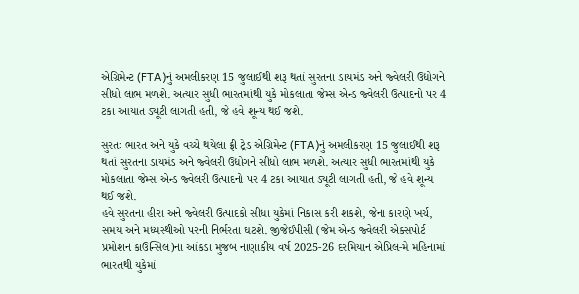એગ્રિમેન્ટ (FTA)નું અમલીકરણ 15 જુલાઈથી શરૂ થતાં સુરતના ડાયમંડ અને જ્વેલરી ઉદ્યોગને સીધો લાભ મળશે. અત્યાર સુધી ભારતમાંથી યુકે મોકલાતા જેમ્સ એન્ડ જ્વેલરી ઉત્પાદનો પર 4 ટકા આયાત ડ્યૂટી લાગતી હતી, જે હવે શૂન્ય થઈ જશે.

સુરતઃ ભારત અને યુકે વચ્ચે થયેલા ફ્રી ટ્રેડ એગ્રિમેન્ટ (FTA)નું અમલીકરણ 15 જુલાઈથી શરૂ થતાં સુરતના ડાયમંડ અને જ્વેલરી ઉદ્યોગને સીધો લાભ મળશે. અત્યાર સુધી ભારતમાંથી યુકે મોકલાતા જેમ્સ એન્ડ જ્વેલરી ઉત્પાદનો પર 4 ટકા આયાત ડ્યૂટી લાગતી હતી, જે હવે શૂન્ય થઈ જશે.
હવે સુરતના હીરા અને જ્વેલરી ઉત્પાદકો સીધા યુકેમાં નિકાસ કરી શકશે, જેના કારણે ખર્ચ, સમય અને મધ્યસ્થીઓ પરની નિર્ભરતા ઘટશે. જીજેઈપીસી (જેમ એન્ડ જ્વેલરી એક્સપોર્ટ પ્રમોશન કાઉન્સિલ)ના આંકડા મુજબ નાણાકીય વર્ષ 2025-26 દરમિયાન એપ્રિલ-મે મહિનામાં ભારતથી યુકેમાં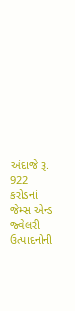અંદાજે રૂ. 922 કરોડનાં જેમ્સ એન્ડ જ્વેલરી ઉત્પાદનોની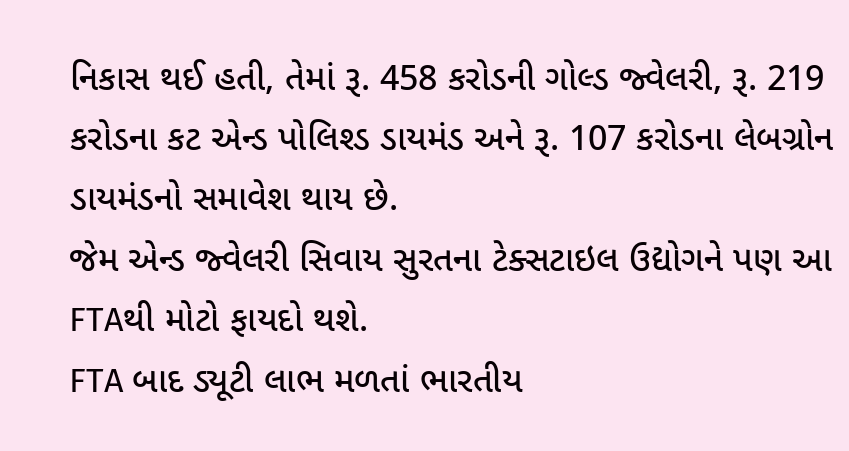નિકાસ થઈ હતી, તેમાં રૂ. 458 કરોડની ગોલ્ડ જ્વેલરી, રૂ. 219 કરોડના કટ એન્ડ પોલિશ્ડ ડાયમંડ અને રૂ. 107 કરોડના લેબગ્રોન ડાયમંડનો સમાવેશ થાય છે.
જેમ એન્ડ જ્વેલરી સિવાય સુરતના ટેક્સટાઇલ ઉદ્યોગને પણ આ FTAથી મોટો ફાયદો થશે.
FTA બાદ ડ્યૂટી લાભ મળતાં ભારતીય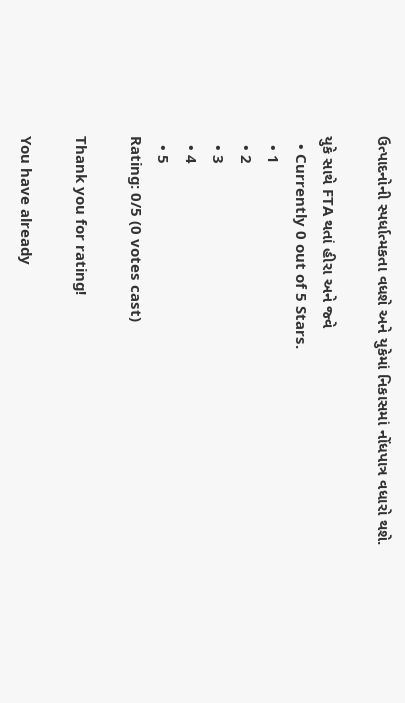ઉત્પાદનોની સ્પર્ધાત્મકતા વધશે અને યુકેમાં નિકાસમાં નોંધપાત્ર વધારો થશે.

યુકે સાથે FTA થતાં હીરા અને જ્વે
  • Currently 0 out of 5 Stars.
  • 1
  • 2
  • 3
  • 4
  • 5
Rating: 0/5 (0 votes cast)

Thank you for rating!

You have already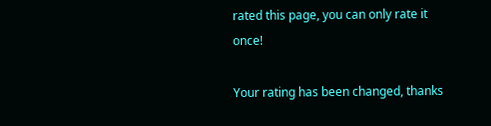rated this page, you can only rate it once!

Your rating has been changed, thanks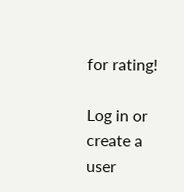for rating!

Log in or create a user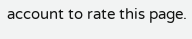account to rate this page.